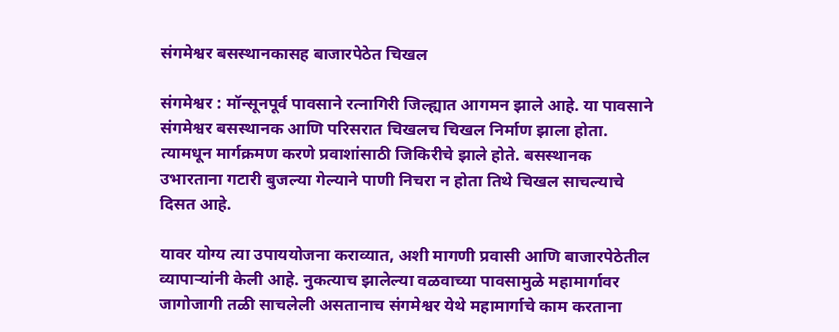संगमेश्वर बसस्थानकासह बाजारपेठेत चिखल

संगमेश्वर : मॉन्सूनपूर्व पावसाने रत्नागिरी जिल्ह्यात आगमन झाले आहे. या पावसाने संगमेश्वर बसस्थानक आणि परिसरात चिखलच चिखल निर्माण झाला होता. त्यामधून मार्गक्रमण करणे प्रवाशांसाठी जिकिरीचे झाले होते. बसस्थानक उभारताना गटारी बुजल्या गेल्याने पाणी निचरा न होता तिथे चिखल साचल्याचे दिसत आहे.

यावर योग्य त्या उपाययोजना कराव्यात, अशी मागणी प्रवासी आणि बाजारपेठेतील व्यापाऱ्यांनी केली आहे. नुकत्याच झालेल्या वळवाच्या पावसामुळे महामार्गावर जागोजागी तळी साचलेली असतानाच संगमेश्वर येथे महामार्गाचे काम करताना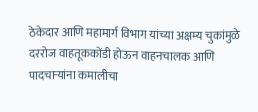ठेकेदार आणि महामार्ग विभाग यांच्या अक्षम्य चुकांमुळे दररोज वाहतूककोंडी होऊन वाहनचालक आणि पादचाऱ्यांना कमालीचा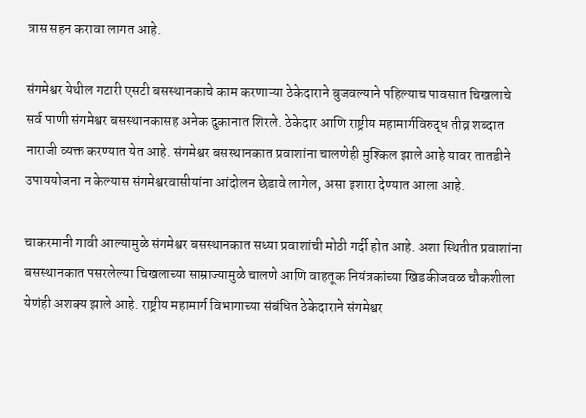त्रास सहन करावा लागत आहे.

संगमेश्वर येथील गटारी एसटी बसस्थानकाचे काम करणाऱ्या ठेकेदाराने बुजवल्याने पहिल्याच पावसात चिखलाचे सर्व पाणी संगमेश्वर बसस्थानकासह अनेक दुकानात शिरले. ठेकेदार आणि राष्ट्रीय महामार्गविरुद्ध तीव्र शब्दात नाराजी व्यक्त करण्यात येत आहे. संगमेश्वर बसस्थानकात प्रवाशांना चालणेही मुश्किल झाले आहे यावर तातडीने उपाययोजना न केल्यास संगमेश्वरवासीयांना आंदोलन छेडावे लागेल, असा इशारा देण्यात आला आहे.

चाकरमानी गावी आल्यामुळे संगमेश्वर बसस्थानकात सध्या प्रवाशांची मोठी गर्दी होत आहे. अशा स्थितीत प्रवाशांना बसस्थानकात पसरलेल्या चिखलाच्या साम्राज्यामुळे चालणे आणि वाहतूक नियंत्रकांच्या खिडकीजवळ चौकशीला येणंही अशक्य झाले आहे. राष्ट्रीय महामार्ग विभागाच्या संबंधित ठेकेदाराने संगमेश्वर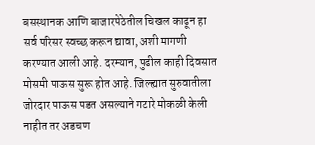बसस्थानक आणि बाजारपेठेतील चिखल काढून हा सर्व परिसर स्वच्छ करून द्यावा, अशी मागणी करण्यात आली आहे. दरम्यान, पुढील काही दिवसात मोसमी पाऊस सुरू होत आहे. जिल्ह्यात सुरुवातीला जोरदार पाऊस पडत असल्याने गटारे मोकळी केली नाहीत तर अडचण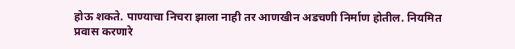होऊ शकते. पाण्याचा निचरा झाला नाही तर आणखीन अडचणी निर्माण होतील. नियमित प्रवास करणारे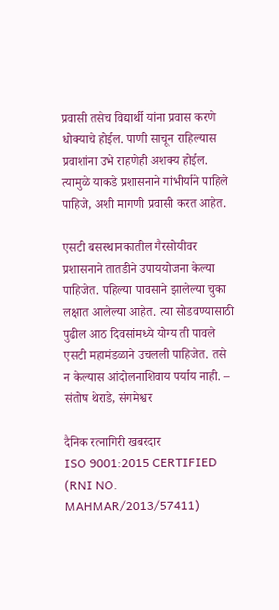प्रवासी तसेच विद्यार्थी यांना प्रवास करणे धोक्याचे होईल. पाणी साचून राहिल्यास प्रवाशांना उभे राहणेही अशक्य होईल. त्यामुळे याकडे प्रशासनाने गांभीर्याने पाहिले पाहिजे, अशी मागणी प्रवासी करत आहेत.

एसटी बसस्थानकातील गैरसोयीवर प्रशासनाने तातडीने उपाययोजना केल्या पाहिजेत. पहिल्या पावसाने झालेल्या चुका लक्षात आलेल्या आहेत. त्या सोडवण्यासाठी पुढील आठ दिवसांमध्ये योग्य ती पावले एसटी महामंडळाने उचलली पाहिजेत. तसे न केल्यास आंदोलनाशिवाय पर्याय नाही. – संतोष थेराडे, संगमेश्वर

दैनिक रत्नागिरी खबरदार
ISO 9001:2015 CERTIFIED
(RNI NO. MAHMAR/2013/57411)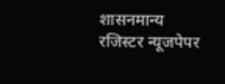शासनमान्य रजिस्टर न्यूजपेपर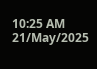10:25 AM 21/May/2025